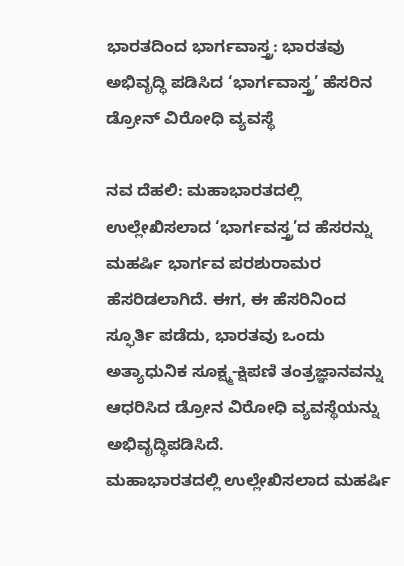ಭಾರತದಿಂದ ಭಾರ್ಗವಾಸ್ತ್ರ: ಭಾರತವು ಅಭಿವೃದ್ಧಿ ಪಡಿಸಿದ ‘ಭಾರ್ಗವಾಸ್ತ್ರ’ ಹೆಸರಿನ ಡ್ರೋನ್ ವಿರೋಧಿ ವ್ಯವಸ್ಥೆ

ನವ ದೆಹಲಿ: ಮಹಾಭಾರತದಲ್ಲಿ ಉಲ್ಲೇಖಿಸಲಾದ ‘ಭಾರ್ಗವಸ್ತ್ರ’ದ ಹೆಸರನ್ನು ಮಹರ್ಷಿ ಭಾರ್ಗವ ಪರಶುರಾಮರ ಹೆಸರಿಡಲಾಗಿದೆ. ಈಗ, ಈ ಹೆಸರಿನಿಂದ ಸ್ಫೂರ್ತಿ ಪಡೆದು, ಭಾರತವು ಒಂದು ಅತ್ಯಾಧುನಿಕ ಸೂಕ್ಷ್ಮ-ಕ್ಷಿಪಣಿ ತಂತ್ರಜ್ಞಾನವನ್ನು ಆಧರಿಸಿದ ಡ್ರೋನ ವಿರೋಧಿ ವ್ಯವಸ್ಥೆಯನ್ನು ಅಭಿವೃದ್ಧಿಪಡಿಸಿದೆ.
ಮಹಾಭಾರತದಲ್ಲಿ ಉಲ್ಲೇಖಿಸಲಾದ ಮಹರ್ಷಿ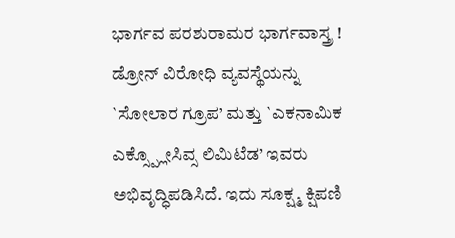ಭಾರ್ಗವ ಪರಶುರಾಮರ ಭಾರ್ಗವಾಸ್ತ್ರ !
ಡ್ರೋನ್ ವಿರೋಧಿ ವ್ಯವಸ್ಥೆಯನ್ನು `ಸೋಲಾರ ಗ್ರೂಪ’ ಮತ್ತು `ಎಕನಾಮಿಕ ಎಕ್ಸ್ಪ್ಲೋಸಿವ್ಸ ಲಿಮಿಟೆಡ’ ಇವರು ಅಭಿವೃದ್ಧಿಪಡಿಸಿದೆ. ಇದು ಸೂಕ್ಷ್ಮ ಕ್ಷಿಪಣಿ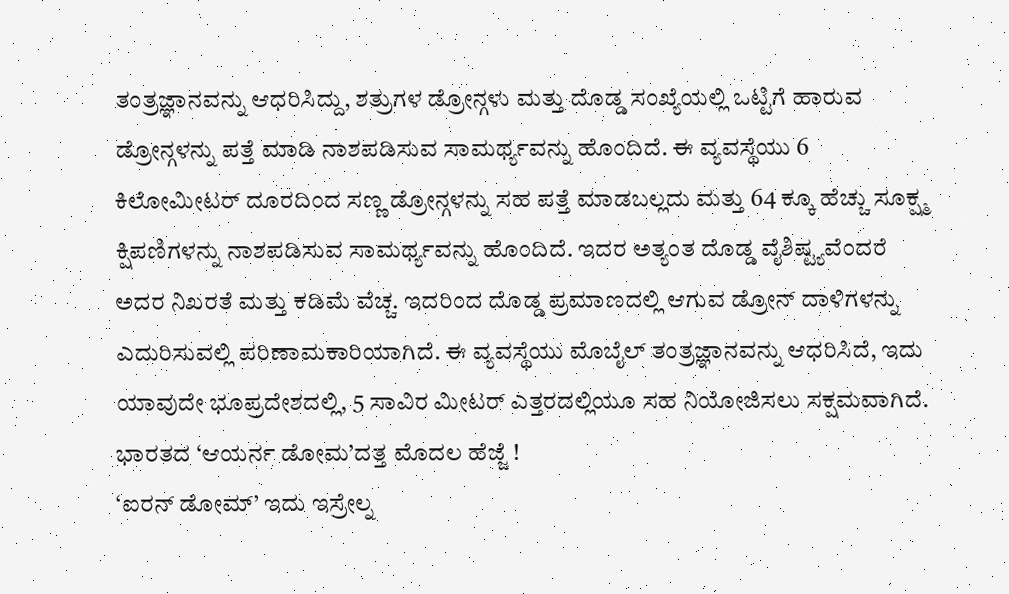ತಂತ್ರಜ್ಞಾನವನ್ನು ಆಧರಿಸಿದ್ದು, ಶತ್ರುಗಳ ಡ್ರೋನ್ಗಳು ಮತ್ತು ದೊಡ್ಡ ಸಂಖ್ಯೆಯಲ್ಲಿ ಒಟ್ಟಿಗೆ ಹಾರುವ ಡ್ರೋನ್ಗಳನ್ನು ಪತ್ತೆ ಮಾಡಿ ನಾಶಪಡಿಸುವ ಸಾಮರ್ಥ್ಯವನ್ನು ಹೊಂದಿದೆ. ಈ ವ್ಯವಸ್ಥೆಯು 6 ಕಿಲೋಮೀಟರ್ ದೂರದಿಂದ ಸಣ್ಣ ಡ್ರೋನ್ಗಳನ್ನು ಸಹ ಪತ್ತೆ ಮಾಡಬಲ್ಲದು ಮತ್ತು 64 ಕ್ಕೂ ಹೆಚ್ಚು ಸೂಕ್ಷ್ಮ ಕ್ಷಿಪಣಿಗಳನ್ನು ನಾಶಪಡಿಸುವ ಸಾಮರ್ಥ್ಯವನ್ನು ಹೊಂದಿದೆ. ಇದರ ಅತ್ಯಂತ ದೊಡ್ಡ ವೈಶಿಷ್ಟ್ಯವೆಂದರೆ ಅದರ ನಿಖರತೆ ಮತ್ತು ಕಡಿಮೆ ವೆಚ್ಚ. ಇದರಿಂದ ದೊಡ್ಡ ಪ್ರಮಾಣದಲ್ಲಿ ಆಗುವ ಡ್ರೋನ್ ದಾಳಿಗಳನ್ನು ಎದುರಿಸುವಲ್ಲಿ ಪರಿಣಾಮಕಾರಿಯಾಗಿದೆ. ಈ ವ್ಯವಸ್ಥೆಯು ಮೊಬೈಲ್ ತಂತ್ರಜ್ಞಾನವನ್ನು ಆಧರಿಸಿದೆ, ಇದು ಯಾವುದೇ ಭೂಪ್ರದೇಶದಲ್ಲಿ, 5 ಸಾವಿರ ಮೀಟರ್ ಎತ್ತರದಲ್ಲಿಯೂ ಸಹ ನಿಯೋಜಿಸಲು ಸಕ್ಷಮವಾಗಿದೆ.
ಭಾರತದ ‘ಆಯರ್ನ ಡೋಮ’ದತ್ತ ಮೊದಲ ಹೆಜ್ಜೆ !
‘ಐರನ್ ಡೋಮ್’ ಇದು ಇಸ್ರೇಲ್ನ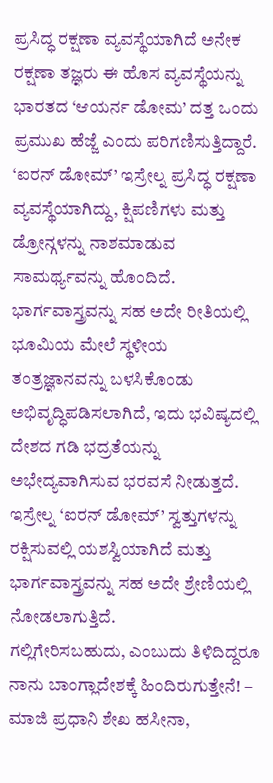ಪ್ರಸಿದ್ಧ ರಕ್ಷಣಾ ವ್ಯವಸ್ಥೆಯಾಗಿದೆ ಅನೇಕ ರಕ್ಷಣಾ ತಜ್ಞರು ಈ ಹೊಸ ವ್ಯವಸ್ಥೆಯನ್ನು ಭಾರತದ ‘ಆಯರ್ನ ಡೋಮ’ ದತ್ತ ಒಂದು ಪ್ರಮುಖ ಹೆಜ್ಜೆ ಎಂದು ಪರಿಗಣಿಸುತ್ತಿದ್ದಾರೆ. ‘ಐರನ್ ಡೋಮ್’ ಇಸ್ರೇಲ್ನ ಪ್ರಸಿದ್ಧ ರಕ್ಷಣಾ ವ್ಯವಸ್ಥೆಯಾಗಿದ್ದು, ಕ್ಷಿಪಣಿಗಳು ಮತ್ತು ಡ್ರೋನ್ಗಳನ್ನು ನಾಶಮಾಡುವ ಸಾಮರ್ಥ್ಯವನ್ನು ಹೊಂದಿದೆ. ಭಾರ್ಗವಾಸ್ತ್ರವನ್ನು ಸಹ ಅದೇ ರೀತಿಯಲ್ಲಿ ಭೂಮಿಯ ಮೇಲೆ ಸ್ಥಳೀಯ ತಂತ್ರಜ್ಞಾನವನ್ನು ಬಳಸಿಕೊಂಡು ಅಭಿವೃದ್ಧಿಪಡಿಸಲಾಗಿದೆ, ಇದು ಭವಿಷ್ಯದಲ್ಲಿ ದೇಶದ ಗಡಿ ಭದ್ರತೆಯನ್ನು ಅಭೇದ್ಯವಾಗಿಸುವ ಭರವಸೆ ನೀಡುತ್ತದೆ. ಇಸ್ರೇಲ್ನ ‘ಐರನ್ ಡೋಮ್’ ಸ್ವತ್ತುಗಳನ್ನು ರಕ್ಷಿಸುವಲ್ಲಿ ಯಶಸ್ವಿಯಾಗಿದೆ ಮತ್ತು ಭಾರ್ಗವಾಸ್ತ್ರವನ್ನು ಸಹ ಅದೇ ಶ್ರೇಣಿಯಲ್ಲಿ ನೋಡಲಾಗುತ್ತಿದೆ.
ಗಲ್ಲಿಗೇರಿಸಬಹುದು, ಎಂಬುದು ತಿಳಿದಿದ್ದರೂ ನಾನು ಬಾಂಗ್ಲಾದೇಶಕ್ಕೆ ಹಿಂದಿರುಗುತ್ತೇನೆ! – ಮಾಜಿ ಪ್ರಧಾನಿ ಶೇಖ ಹಸೀನಾ,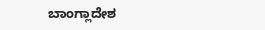ಬಾಂಗ್ಲಾದೇಶ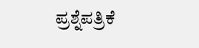ಪ್ರಶ್ನೆಪತ್ರಿಕೆ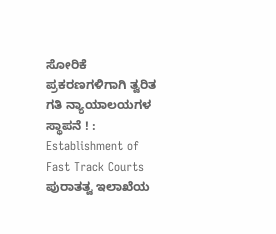ಸೋರಿಕೆ ಪ್ರಕರಣಗಳಿಗಾಗಿ ತ್ವರಿತ ಗತಿ ನ್ಯಾಯಾಲಯಗಳ ಸ್ಥಾಪನೆ ! : Establishment of Fast Track Courts
ಪುರಾತತ್ವ ಇಲಾಖೆಯ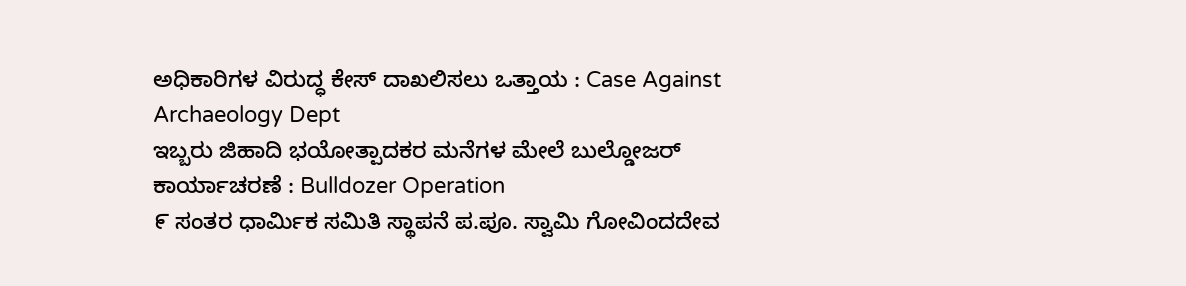ಅಧಿಕಾರಿಗಳ ವಿರುದ್ಧ ಕೇಸ್ ದಾಖಲಿಸಲು ಒತ್ತಾಯ : Case Against Archaeology Dept
ಇಬ್ಬರು ಜಿಹಾದಿ ಭಯೋತ್ಪಾದಕರ ಮನೆಗಳ ಮೇಲೆ ಬುಲ್ಡೋಜರ್ ಕಾರ್ಯಾಚರಣೆ : Bulldozer Operation
೯ ಸಂತರ ಧಾರ್ಮಿಕ ಸಮಿತಿ ಸ್ಥಾಪನೆ ಪ.ಪೂ. ಸ್ವಾಮಿ ಗೋವಿಂದದೇವ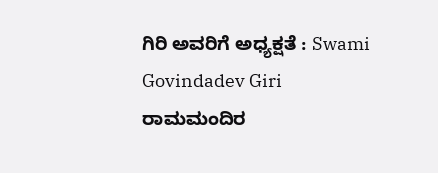ಗಿರಿ ಅವರಿಗೆ ಅಧ್ಯಕ್ಷತೆ : Swami Govindadev Giri
ರಾಮಮಂದಿರ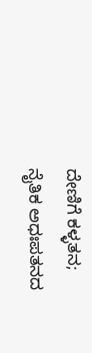ದೇಣಿಗೆ ಕಳ್ಳತನ; ನೈತಿಕ ಅಧಃಪತನದ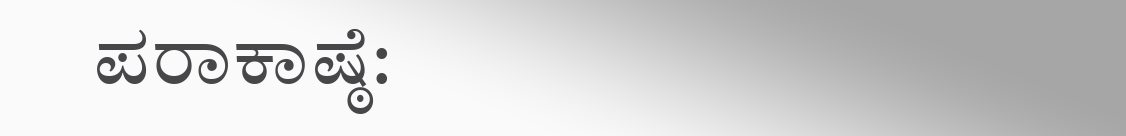ಪರಾಕಾಷ್ಠೆ: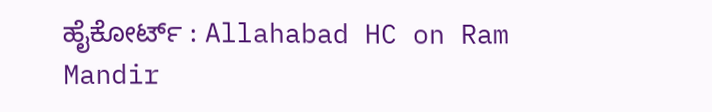ಹೈಕೋರ್ಟ್ : Allahabad HC on Ram Mandir